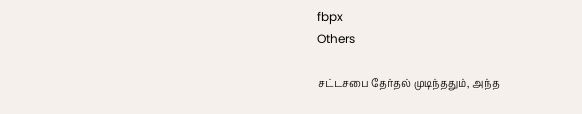fbpx
Others

சட்டசபை தேர்தல் முடிந்ததும், அந்த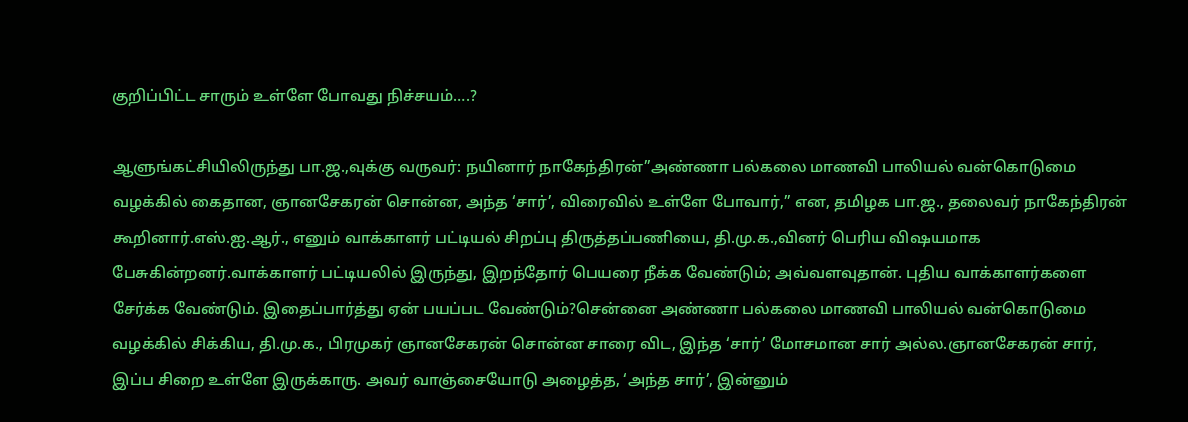குறிப்பிட்ட சாரும் உள்ளே போவது நிச்சயம்….?

ஆளுங்கட்சியிலிருந்து பா.ஜ.,வுக்கு வருவர்: நயினார் நாகேந்திரன்”அண்ணா பல்கலை மாணவி பாலியல் வன்கொடுமை வழக்கில் கைதான, ஞானசேகரன் சொன்ன, அந்த ‘சார்’, விரைவில் உள்ளே போவார்,” என, தமிழக பா.ஜ., தலைவர் நாகேந்திரன் கூறினார்.எஸ்.ஐ.ஆர்., எனும் வாக்காளர் பட்டியல் சிறப்பு திருத்தப்பணியை, தி.மு.க.,வினர் பெரிய விஷயமாக பேசுகின்றனர்.வாக்காளர் பட்டியலில் இருந்து, இறந்தோர் பெயரை நீக்க வேண்டும்; அவ்வளவுதான். புதிய வாக்காளர்களை சேர்க்க வேண்டும். இதைப்பார்த்து ஏன் பயப்பட வேண்டும்?சென்னை அண்ணா பல்கலை மாணவி பாலியல் வன்கொடுமை வழக்கில் சிக்கிய, தி.மு.க., பிரமுகர் ஞானசேகரன் சொன்ன சாரை விட, இந்த ‘சார்’ மோசமான சார் அல்ல.ஞானசேகரன் சார், இப்ப சிறை உள்ளே இருக்காரு. அவர் வாஞ்சையோடு அழைத்த, ‘அந்த சார்’, இன்னும்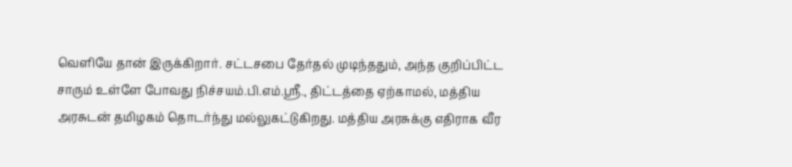வெளியே தான் இருக்கிறார். சட்டசபை தேர்தல் முடிந்ததும், அந்த குறிப்பிட்ட சாரும் உள்ளே போவது நிச்சயம்.பி.எம்.ஸ்ரீ., திட்டத்தை ஏற்காமல், மத்திய அரசுடன் தமிழகம் தொடர்ந்து மல்லுகட்டுகிறது. மத்திய அரசுக்கு எதிராக வீர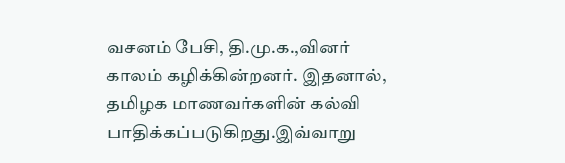வசனம் பேசி, தி.மு.க.,வினர் காலம் கழிக்கின்றனர். இதனால், தமிழக மாணவர்களின் கல்வி பாதிக்கப்படுகிறது.இவ்வாறு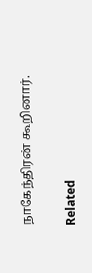நாகேந்திரன் கூறினார்.

Related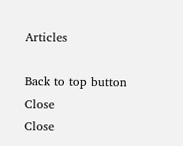Articles

Back to top button
Close
Close